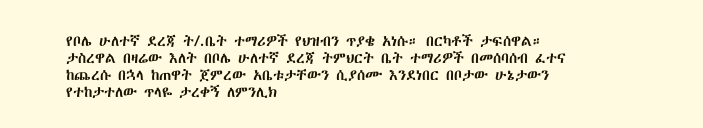የቦሌ ሁለተኛ ደረጃ ት/.ቤት ተማሪዎች የህዝብን ጥያቄ አነሱ። በርካቶች ታፍሰዋል። ታስረዋል በዛሬው እለት በቦሌ ሁለተኛ ደረጃ ትምህርት ቤት ተማሪዎች በመሰባሰብ ፈተና ከጨረሱ በኋላ ከጠዋት ጀምረው አቤቱታቸውን ሲያሰሙ እንደነበር በቦታው ሁኔታውን የተከታተለው ጥላዬ ታረቀኝ ለምንሊክ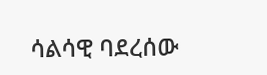ሳልሳዊ ባደረሰው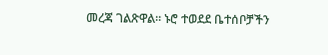መረጃ ገልጽዋል። ኑሮ ተወደደ ቤተሰቦቻችን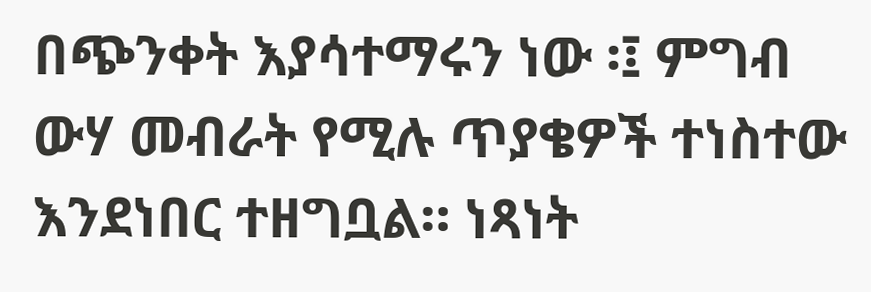በጭንቀት እያሳተማሩን ነው ፡፤ ምግብ ውሃ መብራት የሚሉ ጥያቄዎች ተነስተው እንደነበር ተዘግቧል። ነጻነት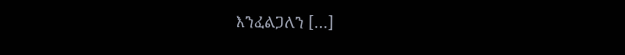እንፈልጋለን […]